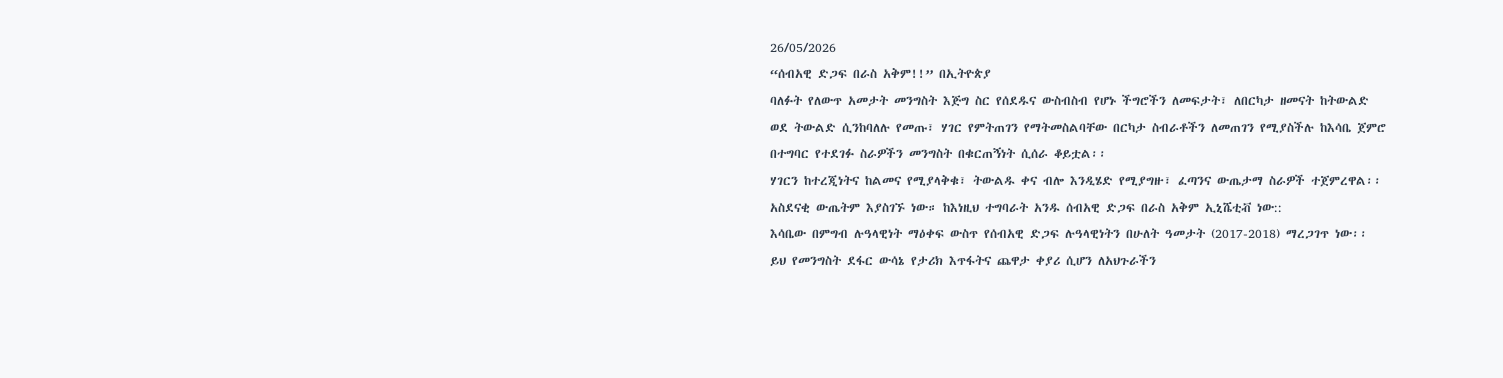26/05/2026
“ሰብአዊ ድጋፍ በራስ አቅም!!” በኢትዮጵያ
ባለፉት የለውጥ አመታት መንግስት እጅግ ስር የሰደዱና ውስብስብ የሆኑ ችግሮችን ለመፍታት፣ ለበርካታ ዘመናት ከትውልድ ወደ ትውልድ ሲንከባለሉ የመጡ፣ ሃገር የምትጠገን የማትመስልባቸው በርካታ ስብራቶችን ለመጠገን የሚያስችሉ ከእሳቤ ጀምሮ በተግባር የተደገፉ ስራዎችን መንግስት በቁርጠኝነት ሲሰራ ቆይቷል፡፡
ሃገርን ከተረጂነትና ከልመና የሚያላቅቁ፣ ትውልዱ ቀና ብሎ እንዲሄድ የሚያግዙ፣ ፈጣንና ውጤታማ ስራዎች ተጀምረዋል፡፡ አስደናቂ ውጤትም እያስገኙ ነው። ከእነዚህ ተግባራት አንዱ ሰብአዊ ድጋፍ በራስ አቅም ኢኒሼቲቭ ነው::
እሳቤው በምግብ ሉዓላዊነት ማዕቀፍ ውስጥ የሰብአዊ ድጋፍ ሉዓላዊነትን በሁለት ዓመታት (2017-2018) ማረጋገጥ ነው፡፡ ይህ የመንግስት ደፋር ውሳኔ የታሪክ እጥፋትና ጨዋታ ቀያሪ ሲሆን ለአህጉራችን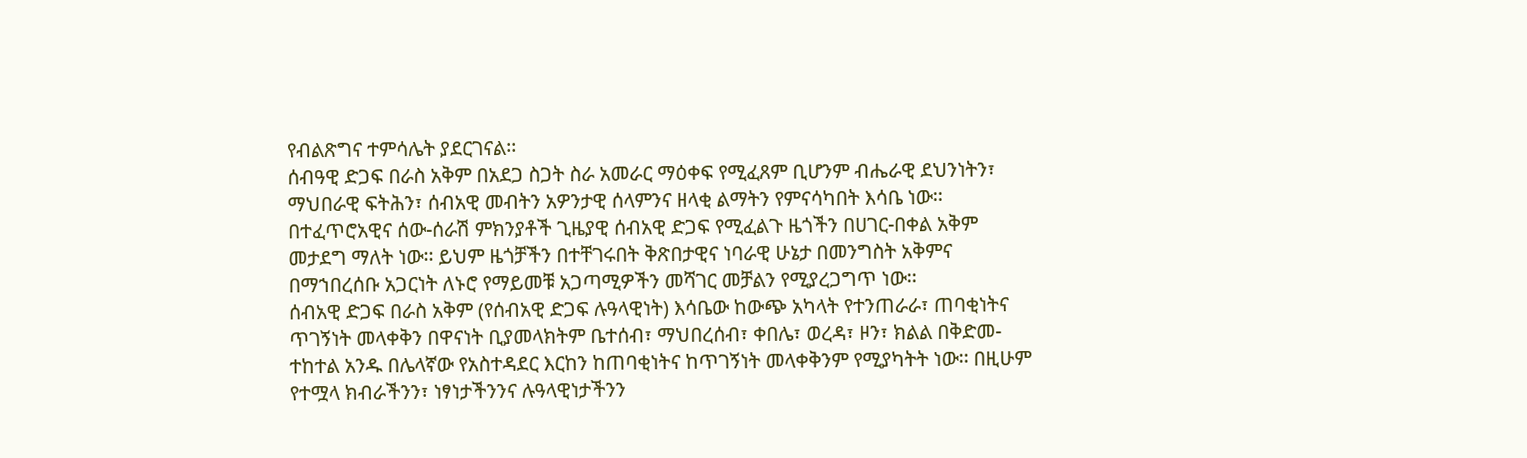የብልጽግና ተምሳሌት ያደርገናል፡፡
ሰብዓዊ ድጋፍ በራስ አቅም በአደጋ ስጋት ስራ አመራር ማዕቀፍ የሚፈጸም ቢሆንም ብሔራዊ ደህንነትን፣ ማህበራዊ ፍትሕን፣ ሰብአዊ መብትን አዎንታዊ ሰላምንና ዘላቂ ልማትን የምናሳካበት እሳቤ ነው፡፡ በተፈጥሮአዊና ሰው-ሰራሽ ምክንያቶች ጊዜያዊ ሰብአዊ ድጋፍ የሚፈልጉ ዜጎችን በሀገር-በቀል አቅም መታደግ ማለት ነው፡፡ ይህም ዜጎቻችን በተቸገሩበት ቅጽበታዊና ነባራዊ ሁኔታ በመንግስት አቅምና በማኀበረሰቡ አጋርነት ለኑሮ የማይመቹ አጋጣሚዎችን መሻገር መቻልን የሚያረጋግጥ ነው፡፡
ሰብአዊ ድጋፍ በራስ አቅም (የሰብአዊ ድጋፍ ሉዓላዊነት) እሳቤው ከውጭ አካላት የተንጠራራ፣ ጠባቂነትና ጥገኝነት መላቀቅን በዋናነት ቢያመላክትም ቤተሰብ፣ ማህበረሰብ፣ ቀበሌ፣ ወረዳ፣ ዞን፣ ክልል በቅድመ-ተከተል አንዱ በሌላኛው የአስተዳደር እርከን ከጠባቂነትና ከጥገኝነት መላቀቅንም የሚያካትት ነው፡፡ በዚሁም የተሟላ ክብራችንን፣ ነፃነታችንንና ሉዓላዊነታችንን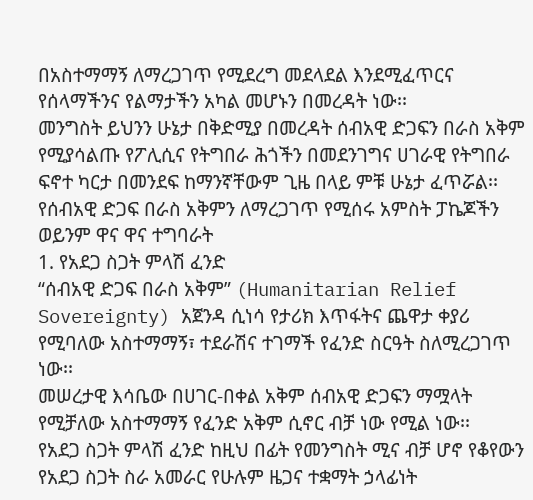በአስተማማኝ ለማረጋገጥ የሚደረግ መደላደል እንደሚፈጥርና የሰላማችንና የልማታችን አካል መሆኑን በመረዳት ነው፡፡
መንግስት ይህንን ሁኔታ በቅድሚያ በመረዳት ሰብአዊ ድጋፍን በራስ አቅም የሚያሳልጡ የፖሊሲና የትግበራ ሕጎችን በመደንገግና ሀገራዊ የትግበራ ፍኖተ ካርታ በመንደፍ ከማንኛቸውም ጊዜ በላይ ምቹ ሁኔታ ፈጥሯል፡፡የሰብአዊ ድጋፍ በራስ አቅምን ለማረጋገጥ የሚሰሩ አምስት ፓኬጆችን ወይንም ዋና ዋና ተግባራት
1. የአደጋ ስጋት ምላሽ ፈንድ
“ሰብአዊ ድጋፍ በራስ አቅም” (Humanitarian Relief Sovereignty) አጀንዳ ሲነሳ የታሪክ እጥፋትና ጨዋታ ቀያሪ የሚባለው አስተማማኝ፣ ተደራሽና ተገማች የፈንድ ስርዓት ስለሚረጋገጥ ነው፡፡
መሠረታዊ እሳቤው በሀገር-በቀል አቅም ሰብአዊ ድጋፍን ማሟላት የሚቻለው አስተማማኝ የፈንድ አቅም ሲኖር ብቻ ነው የሚል ነው፡፡
የአደጋ ስጋት ምላሽ ፈንድ ከዚህ በፊት የመንግስት ሚና ብቻ ሆኖ የቆየውን የአደጋ ስጋት ስራ አመራር የሁሉም ዜጋና ተቋማት ኃላፊነት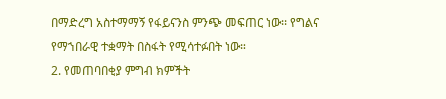በማድረግ አስተማማኝ የፋይናንስ ምንጭ መፍጠር ነው፡፡ የግልና የማኀበራዊ ተቋማት በስፋት የሚሳተፉበት ነው።
2. የመጠባበቂያ ምግብ ክምችት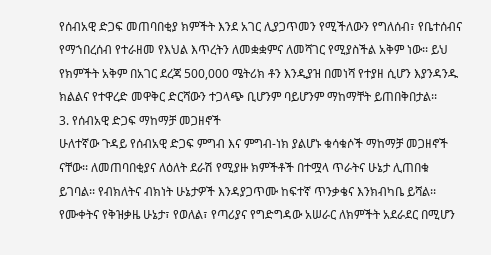የሰብአዊ ድጋፍ መጠባበቂያ ክምችት እንደ አገር ሊያጋጥመን የሚችለውን የግለሰብ፣ የቤተሰብና የማኀበረሰብ የተራዘመ የእህል እጥረትን ለመቋቋምና ለመሻገር የሚያስችል አቅም ነው፡፡ ይህ የክምችት አቅም በአገር ደረጃ 500,000 ሜትሪክ ቶን እንዲያዝ በመነሻ የተያዘ ሲሆን እያንዳንዱ ክልልና የተዋረድ መዋቅር ድርሻውን ተጋላጭ ቢሆንም ባይሆንም ማከማቸት ይጠበቅበታል፡፡
3. የሰብአዊ ድጋፍ ማከማቻ መጋዘኖች
ሁለተኛው ጉዳይ የሰብአዊ ድጋፍ ምግብ እና ምግብ-ነክ ያልሆኑ ቁሳቁሶች ማከማቻ መጋዘኖች ናቸው፡፡ ለመጠባበቂያና ለዕለት ደራሽ የሚያዙ ክምችቶች በተሟላ ጥራትና ሁኔታ ሊጠበቁ ይገባል፡፡ የብክለትና ብክነት ሁኔታዎች እንዳያጋጥሙ ከፍተኛ ጥንቃቄና እንክብካቤ ይሻል፡፡ የሙቀትና የቅዝቃዜ ሁኔታ፣ የወለል፣ የጣሪያና የግድግዳው አሠራር ለክምችት አደራደር በሚሆን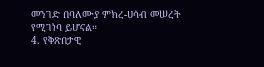መንገድ በባለሙያ ምክረ-ሀሳብ መሠረት የሚገነባ ይሆናል።
4. የቅጽበታዊ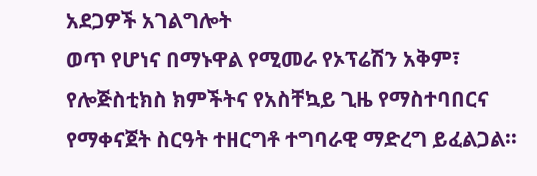አደጋዎች አገልግሎት
ወጥ የሆነና በማኑዋል የሚመራ የኦፕሬሽን አቅም፣ የሎጅስቲክስ ክምችትና የአስቸኳይ ጊዜ የማስተባበርና የማቀናጀት ስርዓት ተዘርግቶ ተግባራዊ ማድረግ ይፈልጋል፡፡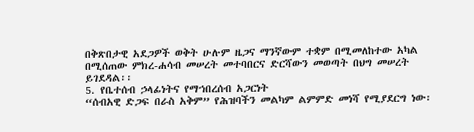በቅጽበታዊ አደጋዎች ወቅት ሁሉም ዜጋና ማንኛውም ተቋም በሚመለከተው አካል በሚሰጠው ምክረ-ሐሳብ መሠረት መተባበርና ድርሻውን መወጣት በህግ መሠረት ይገደዳል፡፡
5. የቤተሰብ ኃላፊነትና የማኀበረሰብ አጋርነት
“ሰብአዊ ድጋፍ በራስ አቅም” የሕዝባችን መልካም ልምምድ መነሻ የሚያደርግ ነው፡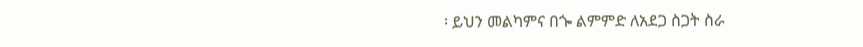፡ ይህን መልካምና በጐ ልምምድ ለአደጋ ስጋት ስራ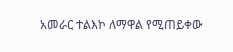አመራር ተልእኮ ለማዋል የሚጠይቀው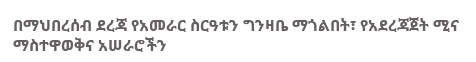በማህበረሰብ ደረጃ የአመራር ስርዓቱን ግንዛቤ ማጎልበት፣ የአደረጃጀት ሚና ማስተዋወቅና አሠራሮችን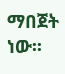ማበጀት ነው፡፡